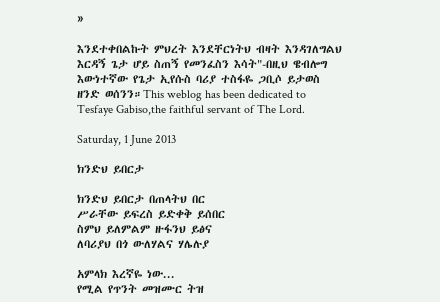»

እንደተቀበልኩት ምህረት እንደቸርነትህ ብዛት እንዳገለግልህ እርዳኝ ጌታ ሆይ ስጠኝ የመንፈስን እሳት"-በዚህ ዌብሎግ እውነተኛው የጌታ ኢየሱስ ባሪያ ተስፋዬ ጋቢሶ ይታወስ ዘንድ ወሰንን።This weblog has been dedicated to Tesfaye Gabiso,the faithful servant of The Lord.

Saturday, 1 June 2013

ክንድህ ይበርታ

ክንድህ ይበርታ በጠላትህ በር
ሥራቸው ይፍረስ ይድቀቅ ይሰበር
ስምህ ይለምልም ዙፋንህ ይፅና
ለባሪያህ በጎ ውለሃልና ሃሌሉያ

አምላክ እረኛዬ ነው...
የሚል የጥንት መዝሙር ትዝ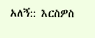አለኝ:: እርስዎስ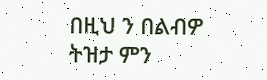በዚህ ን በልብዎ ትዝታ ምን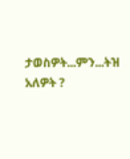ታወስዎት...ምን...ትዝ አለዎት ?